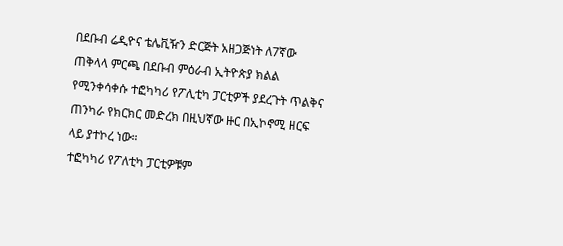በደቡብ ሬዲዮና ቴሌቪዥን ድርጅት አዘጋጅነት ለ7ኛው ጠቅላላ ምርጫ በደቡብ ምዕራብ ኢትዮጵያ ክልል የሚንቀሳቀሱ ተፎካካሪ የፖሊቲካ ፓርቲዎች ያደረጉት ጥልቅና ጠንካራ የክርክር መድረክ በዚህኛው ዙር በኢኮኖሚ ዘርፍ ላይ ያተኮረ ነው።
ተፎካካሪ የፖለቲካ ፓርቲዎቹም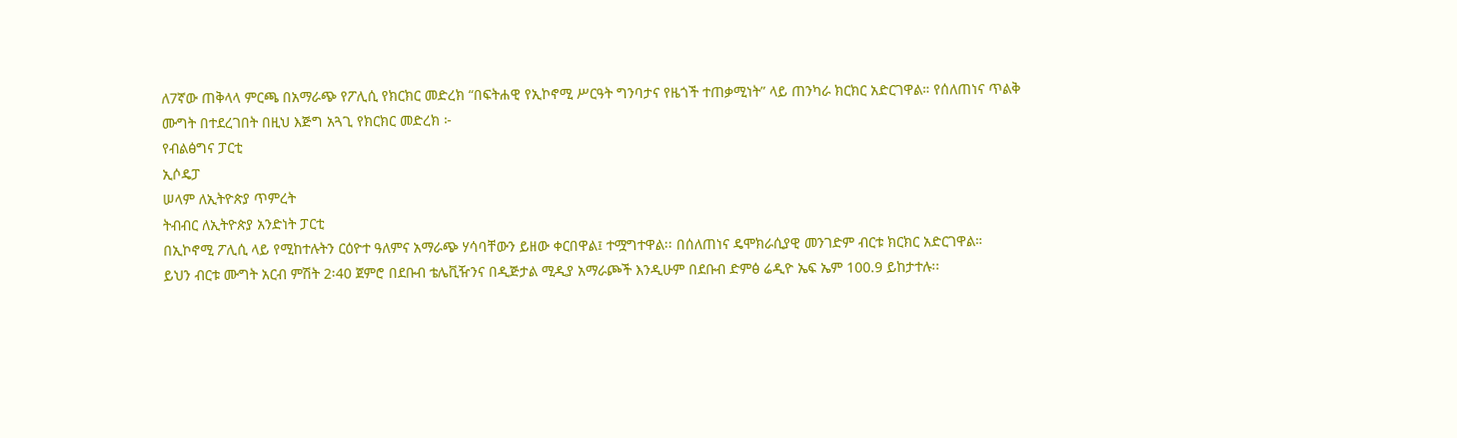ለ7ኛው ጠቅላላ ምርጫ በአማራጭ የፖሊሲ የክርክር መድረክ “በፍትሐዊ የኢኮኖሚ ሥርዓት ግንባታና የዜጎች ተጠቃሚነት” ላይ ጠንካራ ክርክር አድርገዋል። የሰለጠነና ጥልቅ ሙግት በተደረገበት በዚህ እጅግ አጓጊ የክርክር መድረክ ፦
የብልፅግና ፓርቲ
ኢሶዴፓ
ሠላም ለኢትዮጵያ ጥምረት
ትብብር ለኢትዮጵያ አንድነት ፓርቲ
በኢኮኖሚ ፖሊሲ ላይ የሚከተሉትን ርዕዮተ ዓለምና አማራጭ ሃሳባቸውን ይዘው ቀርበዋል፤ ተሟግተዋል፡፡ በሰለጠነና ዴሞክራሲያዊ መንገድም ብርቱ ክርክር አድርገዋል።
ይህን ብርቱ ሙግት አርብ ምሽት 2፡40 ጀምሮ በደቡብ ቴሌቪዥንና በዲጅታል ሚዲያ አማራጮች እንዲሁም በደቡብ ድምፅ ሬዲዮ ኤፍ ኤም 100.9 ይከታተሉ፡፡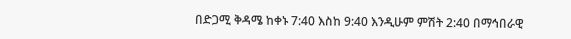በድጋሚ ቅዳሜ ከቀኑ 7:40 እስከ 9:40 እንዲሁም ምሽት 2:40 በማኅበራዊ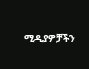ሚዲያዎቻችን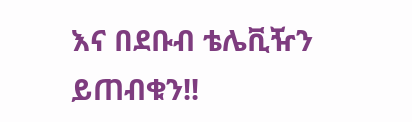እና በደቡብ ቴሌቪዥን ይጠብቁን!!